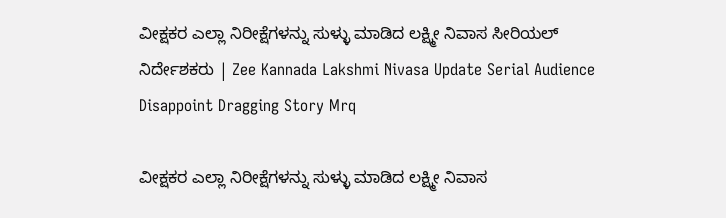ವೀಕ್ಷಕರ ಎಲ್ಲಾ ನಿರೀಕ್ಷೆಗಳನ್ನು ಸುಳ್ಳು ಮಾಡಿದ ಲಕ್ಷ್ಮೀ ನಿವಾಸ ಸೀರಿಯಲ್ ನಿರ್ದೇಶಕರು | Zee Kannada Lakshmi Nivasa Update Serial Audience Disappoint Dragging Story Mrq

ವೀಕ್ಷಕರ ಎಲ್ಲಾ ನಿರೀಕ್ಷೆಗಳನ್ನು ಸುಳ್ಳು ಮಾಡಿದ ಲಕ್ಷ್ಮೀ ನಿವಾಸ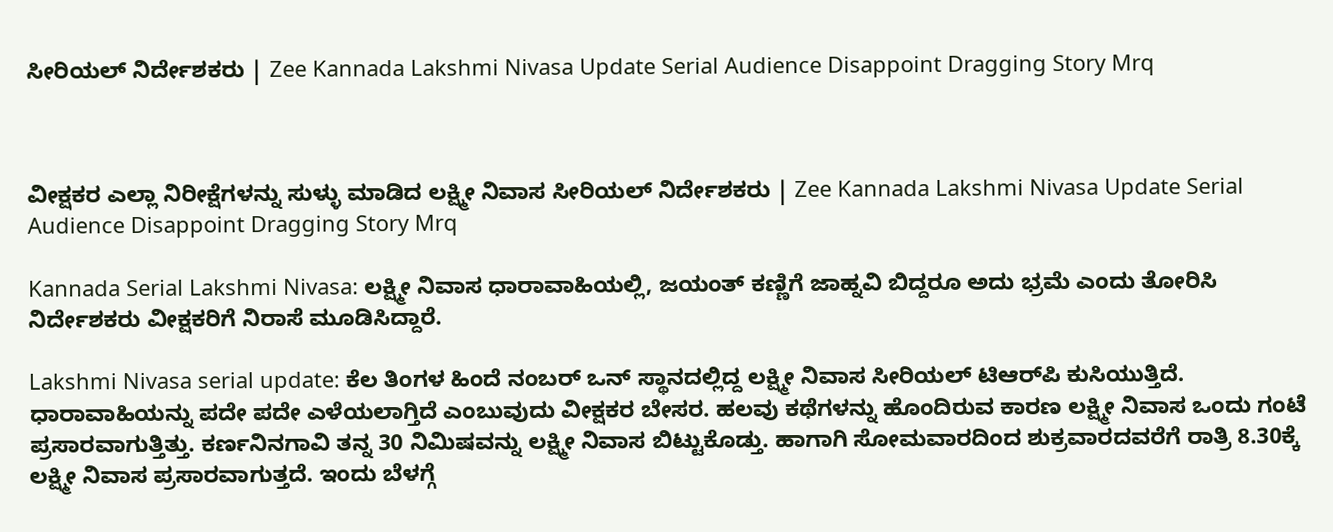ಸೀರಿಯಲ್ ನಿರ್ದೇಶಕರು | Zee Kannada Lakshmi Nivasa Update Serial Audience Disappoint Dragging Story Mrq



ವೀಕ್ಷಕರ ಎಲ್ಲಾ ನಿರೀಕ್ಷೆಗಳನ್ನು ಸುಳ್ಳು ಮಾಡಿದ ಲಕ್ಷ್ಮೀ ನಿವಾಸ ಸೀರಿಯಲ್ ನಿರ್ದೇಶಕರು | Zee Kannada Lakshmi Nivasa Update Serial Audience Disappoint Dragging Story Mrq

Kannada Serial Lakshmi Nivasa: ಲಕ್ಷ್ಮೀ ನಿವಾಸ ಧಾರಾವಾಹಿಯಲ್ಲಿ, ಜಯಂತ್ ಕಣ್ಣಿಗೆ ಜಾಹ್ನವಿ ಬಿದ್ದರೂ ಅದು ಭ್ರಮೆ ಎಂದು ತೋರಿಸಿ ನಿರ್ದೇಶಕರು ವೀಕ್ಷಕರಿಗೆ ನಿರಾಸೆ ಮೂಡಿಸಿದ್ದಾರೆ.

Lakshmi Nivasa serial update: ಕೆಲ ತಿಂಗಳ ಹಿಂದೆ ನಂಬರ್ ಒನ್ ಸ್ಥಾನದಲ್ಲಿದ್ದ ಲಕ್ಷ್ಮೀ ನಿವಾಸ ಸೀರಿಯಲ್ ಟಿಆರ್‌ಪಿ ಕುಸಿಯುತ್ತಿದೆ. ಧಾರಾವಾಹಿಯನ್ನು ಪದೇ ಪದೇ ಎಳೆಯಲಾಗ್ತಿದೆ ಎಂಬುವುದು ವೀಕ್ಷಕರ ಬೇಸರ. ಹಲವು ಕಥೆಗಳನ್ನು ಹೊಂದಿರುವ ಕಾರಣ ಲಕ್ಷ್ಮೀ ನಿವಾಸ ಒಂದು ಗಂಟೆ ಪ್ರಸಾರವಾಗುತ್ತಿತ್ತು. ಕರ್ಣನಿನಗಾವಿ ತನ್ನ 30 ನಿಮಿಷವನ್ನು ಲಕ್ಷ್ಮೀ ನಿವಾಸ ಬಿಟ್ಟುಕೊಡ್ತು. ಹಾಗಾಗಿ ಸೋಮವಾರದಿಂದ ಶುಕ್ರವಾರದವರೆಗೆ ರಾತ್ರಿ 8.30ಕ್ಕೆ ಲಕ್ಷ್ಮೀ ನಿವಾಸ ಪ್ರಸಾರವಾಗುತ್ತದೆ. ಇಂದು ಬೆಳಗ್ಗೆ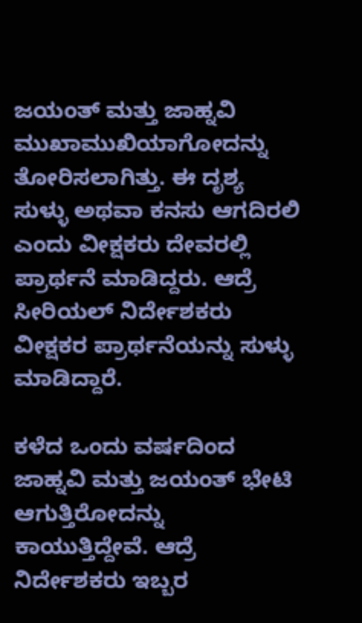ಜಯಂತ್ ಮತ್ತು ಜಾಹ್ನವಿ ಮುಖಾಮುಖಿಯಾಗೋದನ್ನು ತೋರಿಸಲಾಗಿತ್ತು. ಈ ದೃಶ್ಯ ಸುಳ್ಳು ಅಥವಾ ಕನಸು ಆಗದಿರಲಿ ಎಂದು ವೀಕ್ಷಕರು ದೇವರಲ್ಲಿ ಪ್ರಾರ್ಥನೆ ಮಾಡಿದ್ದರು. ಆದ್ರೆ ಸೀರಿಯಲ್ ನಿರ್ದೇಶಕರು ವೀಕ್ಷಕರ ಪ್ರಾರ್ಥನೆಯನ್ನು ಸುಳ್ಳು ಮಾಡಿದ್ದಾರೆ.

ಕಳೆದ ಒಂದು ವರ್ಷದಿಂದ ಜಾಹ್ನವಿ ಮತ್ತು ಜಯಂತ್ ಭೇಟಿ ಆಗುತ್ತಿರೋದನ್ನು ಕಾಯುತ್ತಿದ್ದೇವೆ. ಆದ್ರೆ ನಿರ್ದೇಶಕರು ಇಬ್ಬರ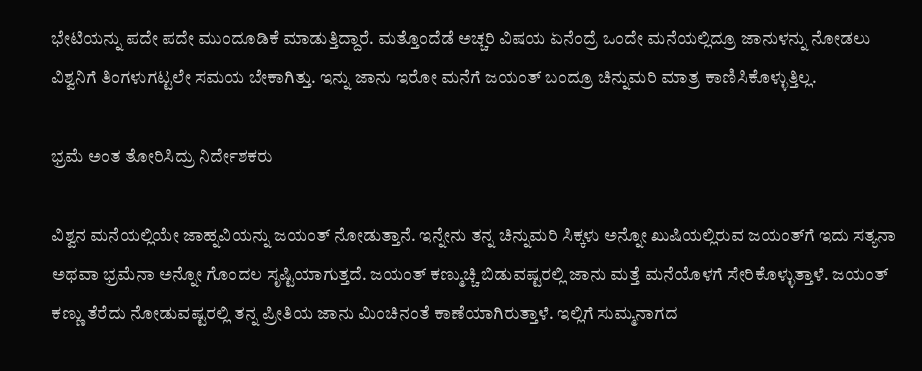ಭೇಟಿಯನ್ನು ಪದೇ ಪದೇ ಮುಂದೂಡಿಕೆ ಮಾಡುತ್ತಿದ್ದಾರೆ. ಮತ್ತೊಂದೆಡೆ ಅಚ್ಚರಿ ವಿಷಯ ಏನೆಂದ್ರೆ ಒಂದೇ ಮನೆಯಲ್ಲಿದ್ರೂ ಜಾನುಳನ್ನು ನೋಡಲು ವಿಶ್ವನಿಗೆ ತಿಂಗಳುಗಟ್ಟಲೇ ಸಮಯ ಬೇಕಾಗಿತ್ತು. ಇನ್ನು ಜಾನು ಇರೋ ಮನೆಗೆ ಜಯಂತ್ ಬಂದ್ರೂ ಚಿನ್ನುಮರಿ ಮಾತ್ರ ಕಾಣಿಸಿಕೊಳ್ಳುತ್ತಿಲ್ಲ.

ಭ್ರಮೆ ಅಂತ ತೋರಿಸಿದ್ರು ನಿರ್ದೇಶಕರು

ವಿಶ್ವನ ಮನೆಯಲ್ಲಿಯೇ ಜಾಹ್ನವಿಯನ್ನು ಜಯಂತ್ ನೋಡುತ್ತಾನೆ. ಇನ್ನೇನು ತನ್ನ ಚಿನ್ನುಮರಿ ಸಿಕ್ಕಳು ಅನ್ನೋ ಖುಷಿಯಲ್ಲಿರುವ ಜಯಂತ್‌ಗೆ ಇದು ಸತ್ಯನಾ ಅಥವಾ ಭ್ರಮೆನಾ ಅನ್ನೋ ಗೊಂದಲ ಸೃಷ್ಟಿಯಾಗುತ್ತದೆ. ಜಯಂತ್ ಕಣ್ಮುಚ್ಚಿ ಬಿಡುವಷ್ಟರಲ್ಲಿ ಜಾನು ಮತ್ತೆ ಮನೆಯೊಳಗೆ ಸೇರಿಕೊಳ್ಳುತ್ತಾಳೆ. ಜಯಂತ್ ಕಣ್ಣು ತೆರೆದು ನೋಡುವಷ್ಟರಲ್ಲಿ ತನ್ನ ಪ್ರೀತಿಯ ಜಾನು ಮಿಂಚಿನಂತೆ ಕಾಣೆಯಾಗಿರುತ್ತಾಳೆ. ಇಲ್ಲಿಗೆ ಸುಮ್ಮನಾಗದ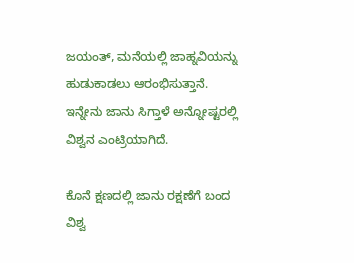ಜಯಂತ್, ಮನೆಯಲ್ಲಿ ಜಾಹ್ನವಿಯನ್ನು ಹುಡುಕಾಡಲು ಆರಂಭಿಸುತ್ತಾನೆ. ಇನ್ನೇನು ಜಾನು ಸಿಗ್ತಾಳೆ ಅನ್ನೋಷ್ಟರಲ್ಲಿ ವಿಶ್ವನ ಎಂಟ್ರಿಯಾಗಿದೆ.

ಕೊನೆ ಕ್ಷಣದಲ್ಲಿ ಜಾನು ರಕ್ಷಣೆಗೆ ಬಂದ ವಿಶ್ವ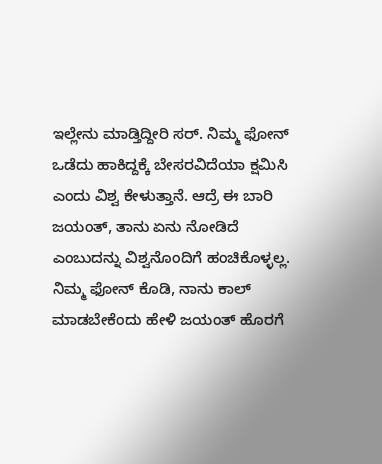ಇಲ್ಲೇನು ಮಾಡ್ತಿದ್ದೀರಿ ಸರ್. ನಿಮ್ಮ ಫೋನ್ ಒಡೆದು ಹಾಕಿದ್ದಕ್ಕೆ ಬೇಸರವಿದೆಯಾ ಕ್ಷಮಿಸಿ ಎಂದು ವಿಶ್ವ ಕೇಳುತ್ತಾನೆ. ಆದ್ರೆ ಈ ಬಾರಿ ಜಯಂತ್, ತಾನು ಏನು ನೋಡಿದೆ ಎಂಬುದನ್ನು ವಿಶ್ವನೊಂದಿಗೆ ಹಂಚಿಕೊಳ್ಳಲ್ಲ. ನಿಮ್ಮ ಫೋನ್ ಕೊಡಿ, ನಾನು ಕಾಲ್ ಮಾಡಬೇಕೆಂದು ಹೇಳಿ ಜಯಂತ್ ಹೊರಗೆ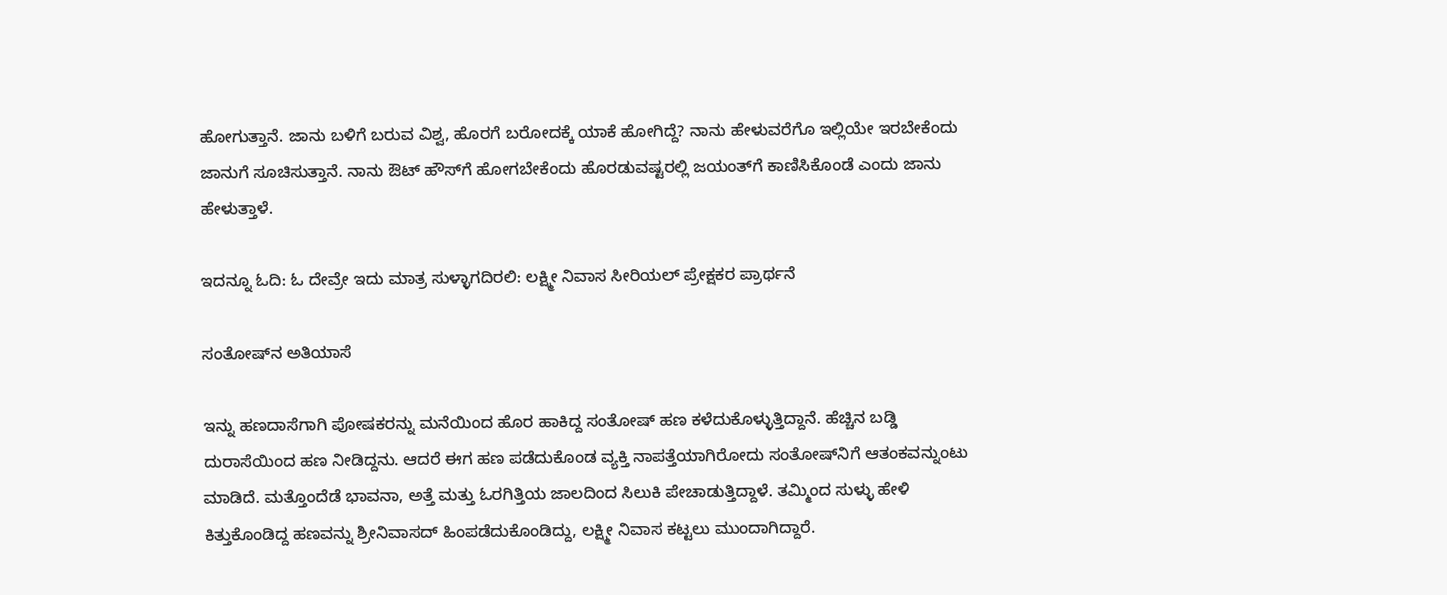ಹೋಗುತ್ತಾನೆ. ಜಾನು ಬಳಿಗೆ ಬರುವ ವಿಶ್ವ, ಹೊರಗೆ ಬರೋದಕ್ಕೆ ಯಾಕೆ ಹೋಗಿದ್ದೆ? ನಾನು ಹೇಳುವರೆಗೊ ಇಲ್ಲಿಯೇ ಇರಬೇಕೆಂದು ಜಾನುಗೆ ಸೂಚಿಸುತ್ತಾನೆ. ನಾನು ಔಟ್ ಹೌಸ್‌ಗೆ ಹೋಗಬೇಕೆಂದು ಹೊರಡುವಷ್ಟರಲ್ಲಿ ಜಯಂತ್‌ಗೆ ಕಾಣಿಸಿಕೊಂಡೆ ಎಂದು ಜಾನು ಹೇಳುತ್ತಾಳೆ.

ಇದನ್ನೂ ಓದಿ: ಓ ದೇವ್ರೇ ಇದು ಮಾತ್ರ ಸುಳ್ಳಾಗದಿರಲಿ: ಲಕ್ಷ್ಮೀ ನಿವಾಸ ಸೀರಿಯಲ್ ಪ್ರೇಕ್ಷಕರ ಪ್ರಾರ್ಥನೆ

ಸಂತೋಷ್‌ನ ಅತಿಯಾಸೆ

ಇನ್ನು ಹಣದಾಸೆಗಾಗಿ ಪೋಷಕರನ್ನು ಮನೆಯಿಂದ ಹೊರ ಹಾಕಿದ್ದ ಸಂತೋಷ್‌ ಹಣ ಕಳೆದುಕೊಳ್ಳುತ್ತಿದ್ದಾನೆ. ಹೆಚ್ಚಿನ ಬಡ್ಡಿ ದುರಾಸೆಯಿಂದ ಹಣ ನೀಡಿದ್ದನು. ಆದರೆ ಈಗ ಹಣ ಪಡೆದುಕೊಂಡ ವ್ಯಕ್ತಿ ನಾಪತ್ತೆಯಾಗಿರೋದು ಸಂತೋಷ್‌ನಿಗೆ ಆತಂಕವನ್ನುಂಟು ಮಾಡಿದೆ. ಮತ್ತೊಂದೆಡೆ ಭಾವನಾ, ಅತ್ತೆ ಮತ್ತು ಓರಗಿತ್ತಿಯ ಜಾಲದಿಂದ ಸಿಲುಕಿ ಪೇಚಾಡುತ್ತಿದ್ದಾಳೆ. ತಮ್ಮಿಂದ ಸುಳ್ಳು ಹೇಳಿ ಕಿತ್ತುಕೊಂಡಿದ್ದ ಹಣವನ್ನು ಶ್ರೀನಿವಾಸದ್ ಹಿಂಪಡೆದುಕೊಂಡಿದ್ದು, ಲಕ್ಷ್ಮೀ ನಿವಾಸ ಕಟ್ಟಲು ಮುಂದಾಗಿದ್ದಾರೆ.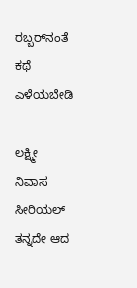ರಬ್ಬರ್‌ನಂತೆ ಕಥೆ ಎಳೆಯಬೇಡಿ

ಲಕ್ಷ್ಮೀ ನಿವಾಸ ಸೀರಿಯಲ್ ತನ್ನದೇ ಆದ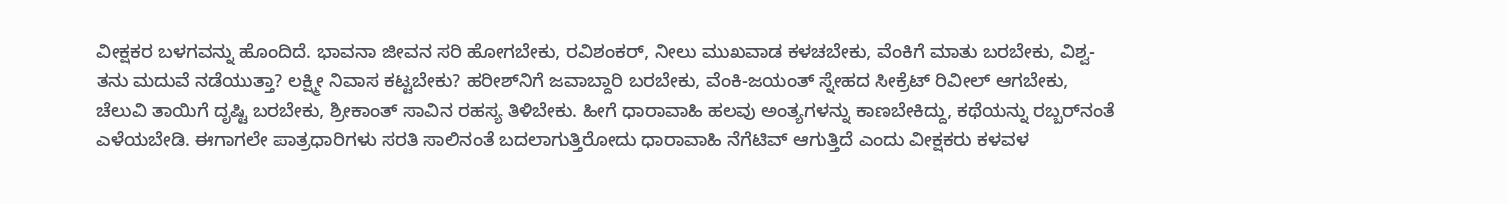ವೀಕ್ಷಕರ ಬಳಗವನ್ನು ಹೊಂದಿದೆ. ಭಾವನಾ ಜೀವನ ಸರಿ ಹೋಗಬೇಕು, ರವಿಶಂಕರ್, ನೀಲು ಮುಖವಾಡ ಕಳಚಬೇಕು, ವೆಂಕಿಗೆ ಮಾತು ಬರಬೇಕು, ವಿಶ್ವ-ತನು ಮದುವೆ ನಡೆಯುತ್ತಾ? ಲಕ್ಷ್ಮೀ ನಿವಾಸ ಕಟ್ಟಬೇಕು? ಹರೀಶ್‌ನಿಗೆ ಜವಾಬ್ದಾರಿ ಬರಬೇಕು, ವೆಂಕಿ-ಜಯಂತ್ ಸ್ನೇಹದ ಸೀಕ್ರೆಟ್ ರಿವೀಲ್ ಆಗಬೇಕು, ಚೆಲುವಿ ತಾಯಿಗೆ ದೃಷ್ಟಿ ಬರಬೇಕು, ಶ್ರೀಕಾಂತ್ ಸಾವಿನ ರಹಸ್ಯ ತಿಳಿಬೇಕು. ಹೀಗೆ ಧಾರಾವಾಹಿ ಹಲವು ಅಂತ್ಯಗಳನ್ನು ಕಾಣಬೇಕಿದ್ದು, ಕಥೆಯನ್ನು ರಬ್ಬರ್‌ನಂತೆ ಎಳೆಯಬೇಡಿ. ಈಗಾಗಲೇ ಪಾತ್ರಧಾರಿಗಳು ಸರತಿ ಸಾಲಿನಂತೆ ಬದಲಾಗುತ್ತಿರೋದು ಧಾರಾವಾಹಿ ನೆಗೆಟಿವ್ ಆಗುತ್ತಿದೆ ಎಂದು ವೀಕ್ಷಕರು ಕಳವಳ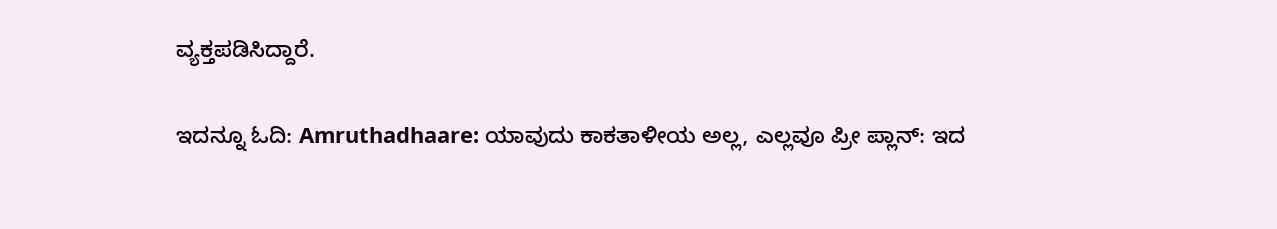ವ್ಯಕ್ತಪಡಿಸಿದ್ದಾರೆ.

ಇದನ್ನೂ ಓದಿ: Amruthadhaare: ಯಾವುದು ಕಾಕತಾಳೀಯ ಅಲ್ಲ, ಎಲ್ಲವೂ ಪ್ರೀ ಪ್ಲಾನ್: ಇದ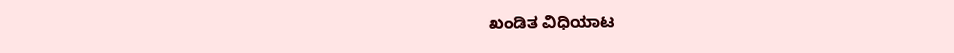ಖಂಡಿತ ವಿಧಿಯಾಟ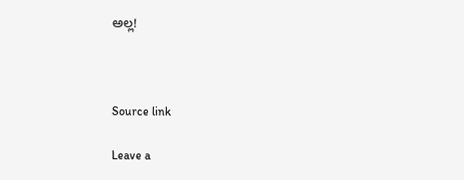ಅಲ್ಲ!



Source link

Leave a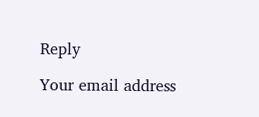Reply

Your email address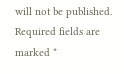will not be published. Required fields are marked *